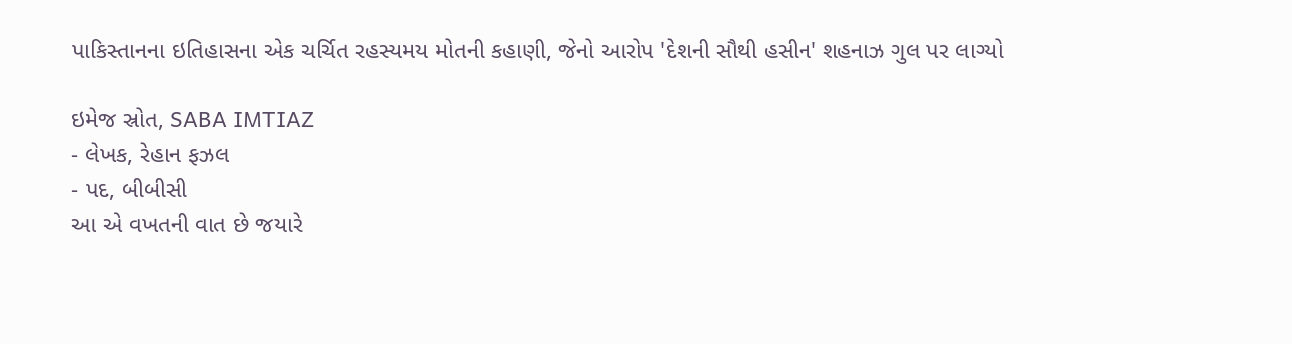પાકિસ્તાનના ઇતિહાસના એક ચર્ચિત રહસ્યમય મોતની કહાણી, જેનો આરોપ 'દેશની સૌથી હસીન' શહનાઝ ગુલ પર લાગ્યો

ઇમેજ સ્રોત, SABA IMTIAZ
- લેખક, રેહાન ફઝલ
- પદ, બીબીસી
આ એ વખતની વાત છે જયારે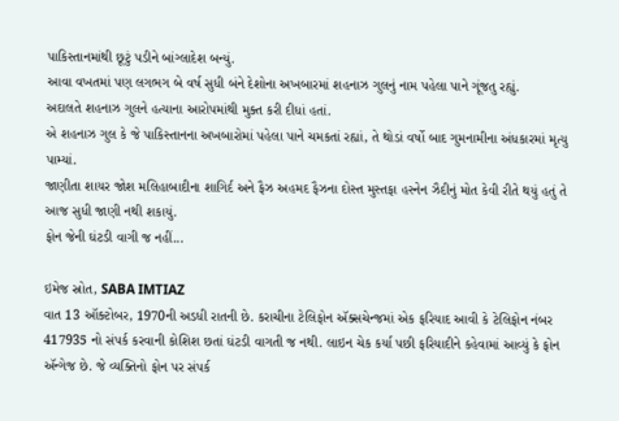પાકિસ્તાનમાંથી છૂટું પડીને બાંગ્લાદેશ બન્યું.
આવા વખતમાં પણ લગભગ બે વર્ષ સુધી બંને દેશોના અખબારમાં શહનાઝ ગુલનું નામ પહેલા પાને ગૂંજતુ રહ્યું.
અદાલતે શહનાઝ ગુલને હત્યાના આરોપમાંથી મુક્ત કરી દીધાં હતાં.
એ શહનાઝ ગુલ કે જે પાકિસ્તાનના અખબારોમાં પહેલા પાને ચમકતાં રહ્યાં, તે થોડાં વર્ષો બાદ ગુમનામીના અંધકારમાં મૃત્યુ પામ્યાં.
જાણીતા શાયર જોશ મલિહાબાદીના શાગિર્દ અને ફૈઝ અહમદ ફૈઝના દોસ્ત મુસ્તફા હસ્નેન ઝૈદીનું મોત કેવી રીતે થયું હતું તે આજ સુધી જાણી નથી શકાયું.
ફોન જેની ઘંટડી વાગી જ નહીં...

ઇમેજ સ્રોત, SABA IMTIAZ
વાત 13 ઑક્ટોબર, 1970ની અડધી રાતની છે. કરાચીના ટેલિફોન ઍક્સચેન્જમાં એક ફરિયાદ આવી કે ટેલિફોન નંબર 417935 નો સંપર્ક કરવાની કોશિશ છતાં ઘંટડી વાગતી જ નથી. લાઇન ચેક કર્યા પછી ફરિયાદીને કહેવામાં આવ્યું કે ફોન ઍન્ગેજ છે. જે વ્યક્તિનો ફોન પર સંપર્ક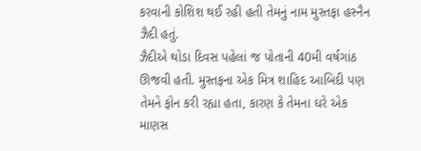કરવાની કોશિશ થઈ રહી હતી તેમનું નામ મુસ્તફા હસ્નૈન ઝૈદી હતું.
ઝૈદીએ થોડા દિવસ પહેલાં જ પોતાની 40મી વર્ષગાંઠ ઊજવી હતી. મુસ્તફના એક મિત્ર શાહિદ આબિદી પણ તેમને ફોન કરી રહ્યા હતા, કારણ કે તેમના ઘરે એક માણસ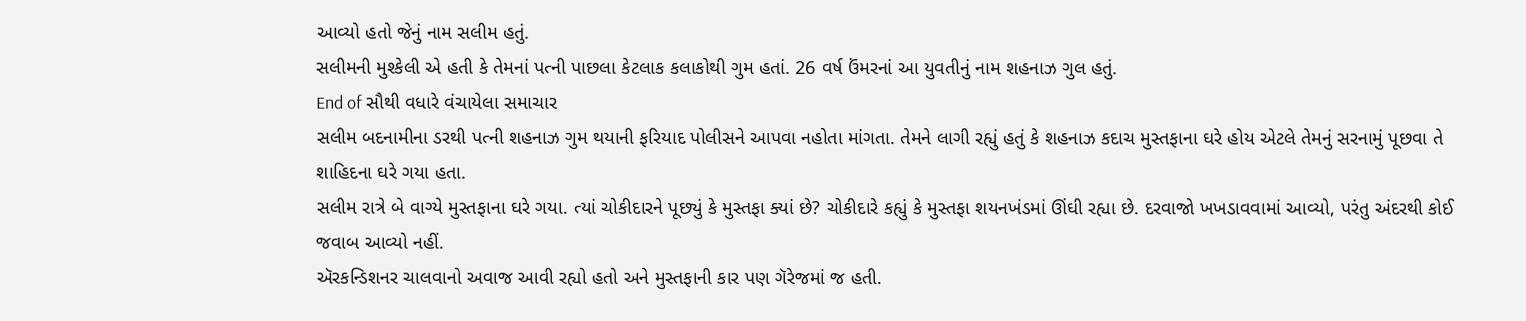આવ્યો હતો જેનું નામ સલીમ હતું.
સલીમની મુશ્કેલી એ હતી કે તેમનાં પત્ની પાછલા કેટલાક કલાકોથી ગુમ હતાં. 26 વર્ષ ઉંમરનાં આ યુવતીનું નામ શહનાઝ ગુલ હતું.
End of સૌથી વધારે વંચાયેલા સમાચાર
સલીમ બદનામીના ડરથી પત્ની શહનાઝ ગુમ થયાની ફરિયાદ પોલીસને આપવા નહોતા માંગતા. તેમને લાગી રહ્યું હતું કે શહનાઝ કદાચ મુસ્તફાના ઘરે હોય એટલે તેમનું સરનામું પૂછવા તે શાહિદના ઘરે ગયા હતા.
સલીમ રાત્રે બે વાગ્યે મુસ્તફાના ઘરે ગયા. ત્યાં ચોકીદારને પૂછ્યું કે મુસ્તફા ક્યાં છે? ચોકીદારે કહ્યું કે મુસ્તફા શયનખંડમાં ઊંઘી રહ્યા છે. દરવાજો ખખડાવવામાં આવ્યો, પરંતુ અંદરથી કોઈ જવાબ આવ્યો નહીં.
ઍરકન્ડિશનર ચાલવાનો અવાજ આવી રહ્યો હતો અને મુસ્તફાની કાર પણ ગૅરેજમાં જ હતી.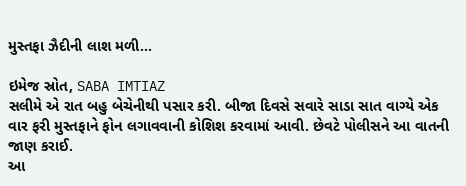મુસ્તફા ઝૈદીની લાશ મળી...

ઇમેજ સ્રોત, SABA IMTIAZ
સલીમે એ રાત બહુ બેચેનીથી પસાર કરી. બીજા દિવસે સવારે સાડા સાત વાગ્યે એક વાર ફરી મુસ્તફાને ફોન લગાવવાની કોશિશ કરવામાં આવી. છેવટે પોલીસને આ વાતની જાણ કરાઈ.
આ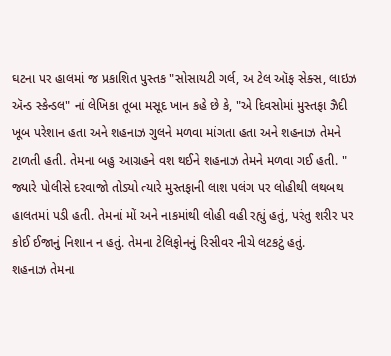ઘટના પર હાલમાં જ પ્રકાશિત પુસ્તક "સોસાયટી ગર્લ, અ ટેલ ઑફ સેક્સ, લાઇઝ ઍન્ડ સ્કેન્ડલ" નાં લેખિકા તૂબા મસૂદ ખાન કહે છે કે, "એ દિવસોમાં મુસ્તફા ઝૈદી ખૂબ પરેશાન હતા અને શહનાઝ ગુલને મળવા માંગતા હતા અને શહનાઝ તેમને ટાળતી હતી. તેમના બહુ આગ્રહને વશ થઈને શહનાઝ તેમને મળવા ગઈ હતી. "
જ્યારે પોલીસે દરવાજો તોડ્યો ત્યારે મુસ્તફાની લાશ પલંગ પર લોહીથી લથબથ હાલતમાં પડી હતી. તેમનાં મોં અને નાકમાંથી લોહી વહી રહ્યું હતું, પરંતુ શરીર પર કોઈ ઈજાનું નિશાન ન હતું. તેમના ટેલિફોનનું રિસીવર નીચે લટકટું હતું.
શહનાઝ તેમના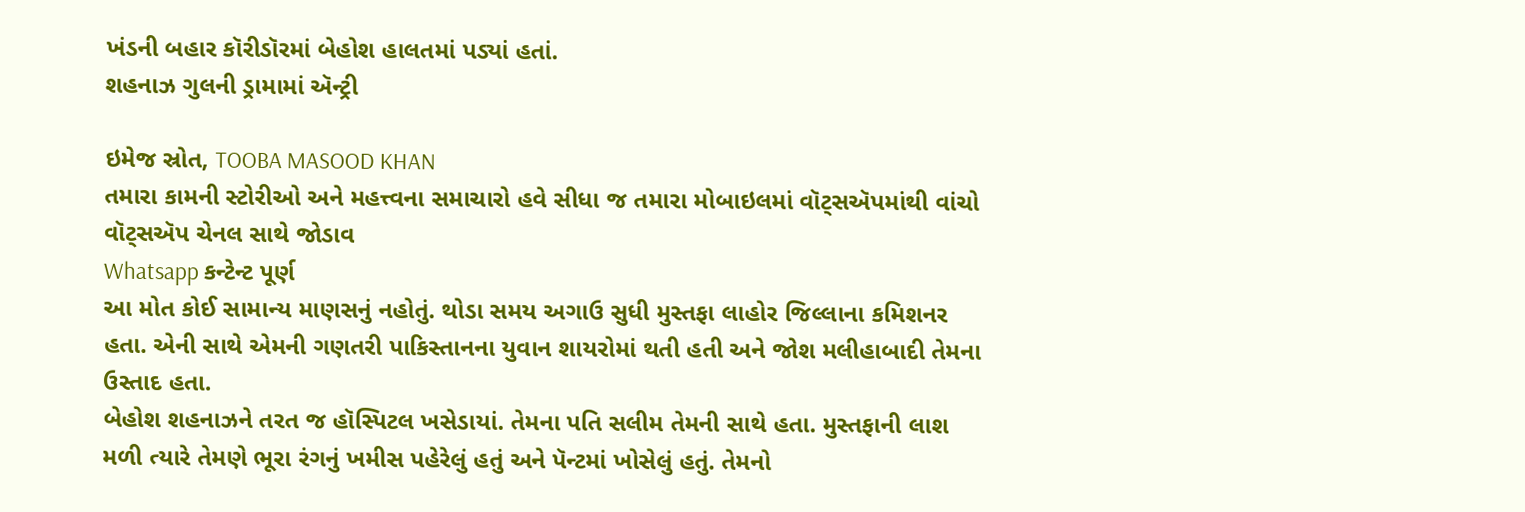ખંડની બહાર કૉરીડૉરમાં બેહોશ હાલતમાં પડ્યાં હતાં.
શહનાઝ ગુલની ડ્રામામાં ઍન્ટ્રી

ઇમેજ સ્રોત, TOOBA MASOOD KHAN
તમારા કામની સ્ટોરીઓ અને મહત્ત્વના સમાચારો હવે સીધા જ તમારા મોબાઇલમાં વૉટ્સઍપમાંથી વાંચો
વૉટ્સઍપ ચેનલ સાથે જોડાવ
Whatsapp કન્ટેન્ટ પૂર્ણ
આ મોત કોઈ સામાન્ય માણસનું નહોતું. થોડા સમય અગાઉ સુધી મુસ્તફા લાહોર જિલ્લાના કમિશનર હતા. એની સાથે એમની ગણતરી પાકિસ્તાનના યુવાન શાયરોમાં થતી હતી અને જોશ મલીહાબાદી તેમના ઉસ્તાદ હતા.
બેહોશ શહનાઝને તરત જ હૉસ્પિટલ ખસેડાયાં. તેમના પતિ સલીમ તેમની સાથે હતા. મુસ્તફાની લાશ મળી ત્યારે તેમણે ભૂરા રંગનું ખમીસ પહેરેલું હતું અને પૅન્ટમાં ખોસેલું હતું. તેમનો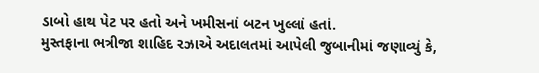ડાબો હાથ પેટ પર હતો અને ખમીસનાં બટન ખુલ્લાં હતાં.
મુસ્તફાના ભત્રીજા શાહિદ રઝાએ અદાલતમાં આપેલી જુબાનીમાં જણાવ્યું કે,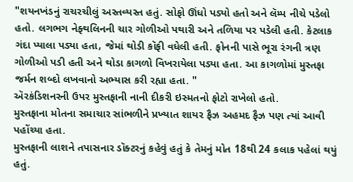"શયનખંડનું રાચરચીલું અસ્તવ્યસ્ત હતું. સોફો ઊંધો પડ્યો હતો અને લૅમ્પ નીચે પડેલો હતો. લગભગ નેફ્થલિનની ચાર ગોળીઓ પથારી અને તળિયા પર પડેલી હતી. કેટલાક ગંદા પ્યાલા પડ્યા હતા, જેમાં થોડી કૉફી વધેલી હતી. ફોનની પાસે ભૂરા રંગની ત્રણ ગોળીઓ પડી હતી અને થોડા કાગળો વિખરાયેલા પડ્યા હતા. આ કાગળોમાં મુસ્તફા જર્મન શબ્દો લખવાનો અભ્યાસ કરી રહ્યા હતા. "
ઍરકંડિશનરની ઉપર મુસ્તફાની નાની દીકરી ઇસ્મતનો ફોટો રાખેલો હતો.
મુસ્તફાના મોતના સમાચાર સાંભળીને પ્રખ્યાત શાયર ફૈઝ અહમદ ફૈઝ પણ ત્યાં આવી પહોંચ્યા હતા.
મુસ્તફાની લાશને તપાસનાર ડૉક્ટરનું કહેવું હતું કે તેમનું મોત 18થી 24 કલાક પહેલાં થયું હતું.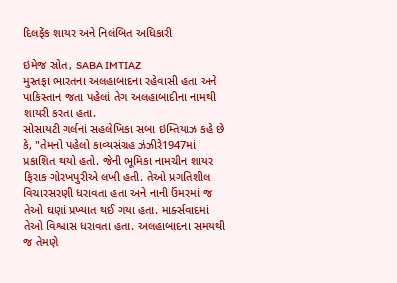દિલફેંક શાયર અને નિલંબિત અધિકારી

ઇમેજ સ્રોત, SABA IMTIAZ
મુસ્તફા ભારતના અલહાબાદના રહેવાસી હતા અને પાકિસ્તાન જતા પહેલાં તેગ અલહાબાદીના નામથી શાયરી કરતા હતા.
સોસાયટી ગર્લનાં સહલેખિકા સબા ઇમ્તિયાઝ કહે છે કે, "તેમનો પહેલો કાવ્યસંગ્રહ ઝંઝીરે1947માં પ્રકાશિત થયો હતો. જેની ભૂમિકા નામચીન શાયર ફિરાક ગોરખપુરીએ લખી હતી. તેઓ પ્રગતિશીલ વિચારસરણી ધરાવતા હતા અને નાની ઉંમરમાં જ તેઓ ઘણાં પ્રખ્યાત થઈ ગયા હતા. માર્ક્સવાદમાં તેઓ વિશ્વાસ ધરાવતા હતા. અલહાબાદના સમયથી જ તેમણે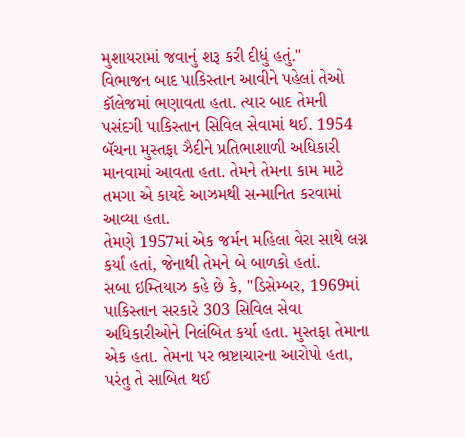મુશાયરામાં જવાનું શરૂ કરી દીધું હતું."
વિભાજન બાદ પાકિસ્તાન આવીને પહેલાં તેઓ કૉલેજમાં ભણાવતા હતા. ત્યાર બાદ તેમની પસંદગી પાકિસ્તાન સિવિલ સેવામાં થઈ. 1954 બૅચના મુસ્તફા ઝૈદીને પ્રતિભાશાળી અધિકારી માનવામાં આવતા હતા. તેમને તેમના કામ માટે તમગા એ કાયદે આઝમથી સન્માનિત કરવામાં આવ્યા હતા.
તેમણે 1957માં એક જર્મન મહિલા વેરા સાથે લગ્ન કર્યાં હતાં, જેનાથી તેમને બે બાળકો હતાં.
સબા ઇમ્તિયાઝ કહે છે કે, "ડિસેમ્બર, 1969માં પાકિસ્તાન સરકારે 303 સિવિલ સેવા અધિકારીઓને નિલંબિત કર્યા હતા. મુસ્તફા તેમાના એક હતા. તેમના પર ભ્રષ્ટાચારના આરોપો હતા, પરંતુ તે સાબિત થઈ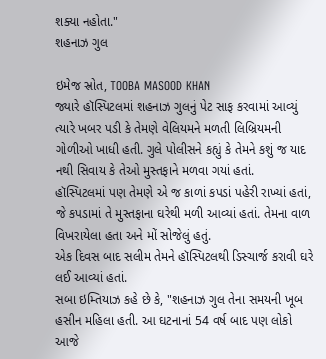શક્યા નહોતા."
શહનાઝ ગુલ

ઇમેજ સ્રોત, TOOBA MASOOD KHAN
જ્યારે હૉસ્પિટલમાં શહનાઝ ગુલનું પેટ સાફ કરવામાં આવ્યું ત્યારે ખબર પડી કે તેમણે વેલિયમને મળતી લિબ્રિયમની ગોળીઓ ખાધી હતી. ગુલે પોલીસને કહ્યું કે તેમને કશું જ યાદ નથી સિવાય કે તેઓ મુસ્તફાને મળવા ગયાં હતાં.
હૉસ્પિટલમાં પણ તેમણે એ જ કાળાં કપડાં પહેરી રાખ્યાં હતાં, જે કપડામાં તે મુસ્તફાના ઘરેથી મળી આવ્યાં હતાં. તેમના વાળ વિખરાયેલા હતા અને મોં સોજેલું હતું.
એક દિવસ બાદ સલીમ તેમને હૉસ્પિટલથી ડિસ્ચાર્જ કરાવી ઘરે લઈ આવ્યાં હતાં.
સબા ઇમ્તિયાઝ કહે છે કે, "શહનાઝ ગુલ તેના સમયની ખૂબ હસીન મહિલા હતી. આ ઘટનાનાં 54 વર્ષ બાદ પણ લોકો આજે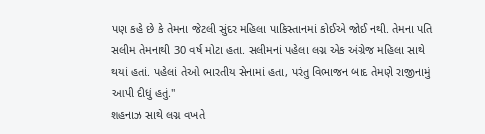પણ કહે છે કે તેમના જેટલી સુંદર મહિલા પાકિસ્તાનમાં કોઈએ જોઈ નથી. તેમના પતિ સલીમ તેમનાથી 30 વર્ષ મોટા હતા. સલીમનાં પહેલા લગ્ન એક અંગ્રેજ મહિલા સાથે થયાં હતાં. પહેલાં તેઓ ભારતીય સેનામાં હતા, પરંતુ વિભાજન બાદ તેમણે રાજીનામું આપી દીધું હતું."
શહનાઝ સાથે લગ્ન વખતે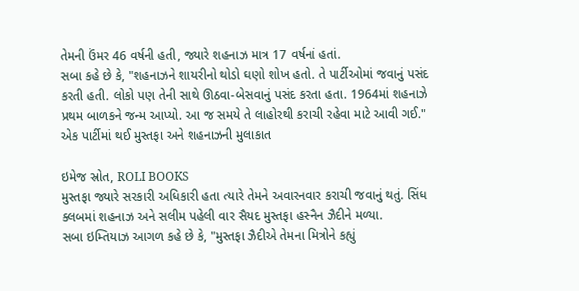તેમની ઉંમર 46 વર્ષની હતી, જ્યારે શહનાઝ માત્ર 17 વર્ષનાં હતાં.
સબા કહે છે કે, "શહનાઝને શાયરીનો થોડો ઘણો શોખ હતો. તે પાર્ટીઓમાં જવાનું પસંદ કરતી હતી. લોકો પણ તેની સાથે ઊઠવા-બેસવાનું પસંદ કરતા હતા. 1964માં શહનાઝે પ્રથમ બાળકને જન્મ આપ્યો. આ જ સમયે તે લાહોરથી કરાચી રહેવા માટે આવી ગઈ."
એક પાર્ટીમાં થઈ મુસ્તફા અને શહનાઝની મુલાકાત

ઇમેજ સ્રોત, ROLI BOOKS
મુસ્તફા જ્યારે સરકારી અધિકારી હતા ત્યારે તેમને અવારનવાર કરાચી જવાનું થતું. સિંધ ક્લબમાં શહનાઝ અને સલીમ પહેલી વાર સૈયદ મુસ્તફા હસ્નૈન ઝૈદીને મળ્યા.
સબા ઇમ્તિયાઝ આગળ કહે છે કે, "મુસ્તફા ઝૈદીએ તેમના મિત્રોને કહ્યું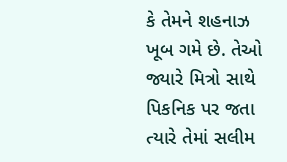કે તેમને શહનાઝ ખૂબ ગમે છે. તેઓ જ્યારે મિત્રો સાથે પિકનિક પર જતા ત્યારે તેમાં સલીમ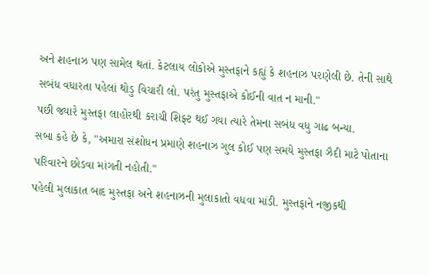અને શહનાઝ પણ સામેલ થતાં. કેટલાય લોકોએ મુસ્તફાને કહ્યું કે શહનાઝ પરણેલી છે. તેની સાથે સબંધ વધારતા પહેલાં થોડુ વિચારી લો. પરંતુ મુસ્તફાએ કોઈની વાત ન માની."
પછી જ્યારે મુસ્તફા લાહોરથી કરાચી શિફ્ટ થઈ ગયા ત્યારે તેમના સબંધ વધુ ગાઢ બન્યા.
સબા કહે છે કે, "અમારા સંશોધન પ્રમાણે શહનાઝ ગુલ કોઈ પણ સમયે મુસ્તફા ઝૈદી માટે પોતાના પરિવારને છોડવા માંગતી નહોતી."
પહેલી મુલાકાત બાદ મુસ્તફા અને શહનાઝની મુલાકાતો વધવા માંડી. મુસ્તફાને નજીકથી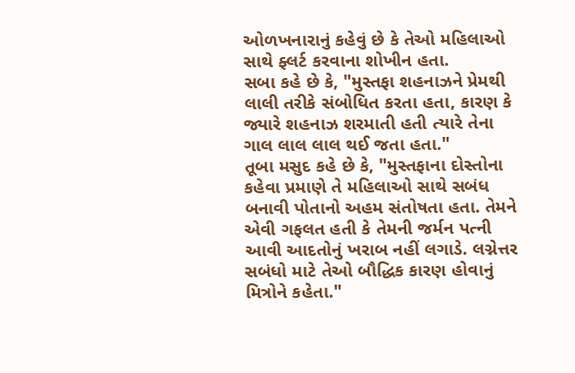ઓળખનારાનું કહેવું છે કે તેઓ મહિલાઓ સાથે ફ્લર્ટ કરવાના શોખીન હતા.
સબા કહે છે કે, "મુસ્તફા શહનાઝને પ્રેમથી લાલી તરીકે સંબોધિત કરતા હતા, કારણ કે જ્યારે શહનાઝ શરમાતી હતી ત્યારે તેના ગાલ લાલ લાલ થઈ જતા હતા."
તૂબા મસુદ કહે છે કે, "મુસ્તફાના દોસ્તોના કહેવા પ્રમાણે તે મહિલાઓ સાથે સબંધ બનાવી પોતાનો અહમ સંતોષતા હતા. તેમને એવી ગફલત હતી કે તેમની જર્મન પત્ની આવી આદતોનું ખરાબ નહીં લગાડે. લગ્નેત્તર સબંધો માટે તેઓ બૌદ્ધિક કારણ હોવાનું મિત્રોને કહેતા."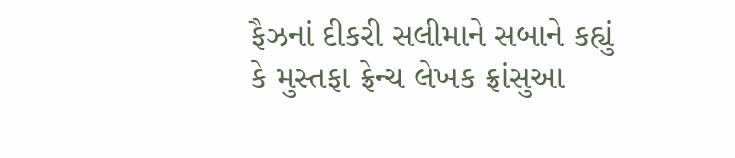ફૈઝનાં દીકરી સલીમાને સબાને કહ્યું કે મુસ્તફા ફ્રેન્ચ લેખક ફ્રાંસુઆ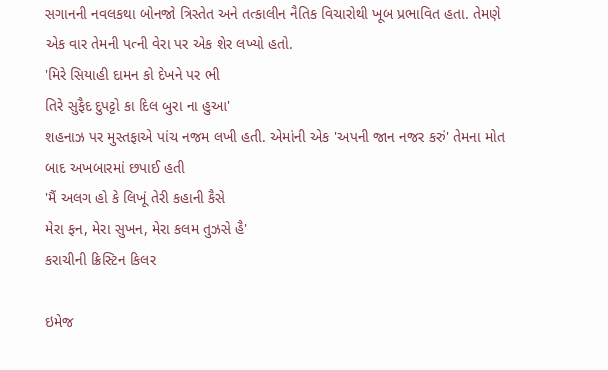સગાનની નવલકથા બોનજો ત્રિસ્તેત અને તત્કાલીન નૈતિક વિચારોથી ખૂબ પ્રભાવિત હતા. તેમણે એક વાર તેમની પત્ની વેરા પર એક શેર લખ્યો હતો.
'મિરે સિયાહી દામન કો દેખને પર ભી
તિરે સુફૈદ દુપટ્ટો કા દિલ બુરા ના હુઆ'
શહનાઝ પર મુસ્તફાએ પાંચ નજમ લખી હતી. એમાંની એક 'અપની જાન નજર કરું' તેમના મોત બાદ અખબારમાં છપાઈ હતી
'મૈં અલગ હો કે લિખૂં તેરી કહાની કૈસે
મેરા ફન, મેરા સુખન, મેરા કલમ તુઝસે હૈ'
કરાચીની ક્રિસ્ટિન કિલર

ઇમેજ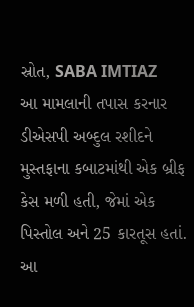સ્રોત, SABA IMTIAZ
આ મામલાની તપાસ કરનાર ડીએસપી અબ્દુલ રશીદને મુસ્તફાના કબાટમાંથી એક બ્રીફ કેસ મળી હતી, જેમાં એક પિસ્તોલ અને 25 કારતૂસ હતાં.
આ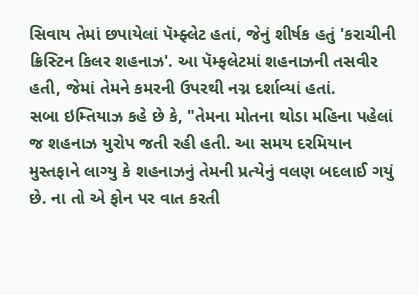સિવાય તેમાં છપાયેલાં પૅમ્ફ્લેટ હતાં, જેનું શીર્ષક હતું 'કરાચીની ક્રિસ્ટિન કિલર શહનાઝ'. આ પૅમ્ફલેટમાં શહનાઝની તસવીર હતી, જેમાં તેમને કમરની ઉપરથી નગ્ન દર્શાવ્યાં હતાં.
સબા ઇમ્તિયાઝ કહે છે કે, "તેમના મોતના થોડા મહિના પહેલાં જ શહનાઝ યુરોપ જતી રહી હતી. આ સમય દરમિયાન મુસ્તફાને લાગ્યુ કે શહનાઝનું તેમની પ્રત્યેનું વલણ બદલાઈ ગયું છે. ના તો એ ફોન પર વાત કરતી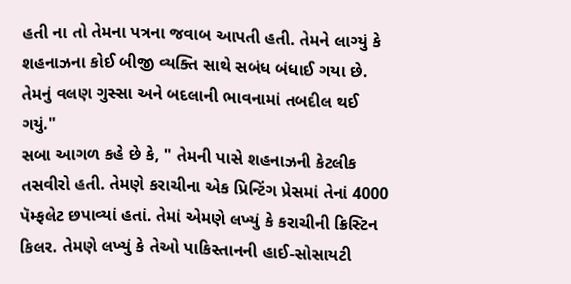હતી ના તો તેમના પત્રના જવાબ આપતી હતી. તેમને લાગ્યું કે શહનાઝના કોઈ બીજી વ્યક્તિ સાથે સબંધ બંધાઈ ગયા છે. તેમનું વલણ ગુસ્સા અને બદલાની ભાવનામાં તબદીલ થઈ ગયું."
સબા આગળ કહે છે કે, " તેમની પાસે શહનાઝની કેટલીક તસવીરો હતી. તેમણે કરાચીના એક પ્રિન્ટિંગ પ્રેસમાં તેનાં 4000 પૅમ્ફલેટ છપાવ્યાં હતાં. તેમાં એમણે લખ્યું કે કરાચીની ક્રિસ્ટિન કિલર. તેમણે લખ્યું કે તેઓ પાકિસ્તાનની હાઈ-સોસાયટી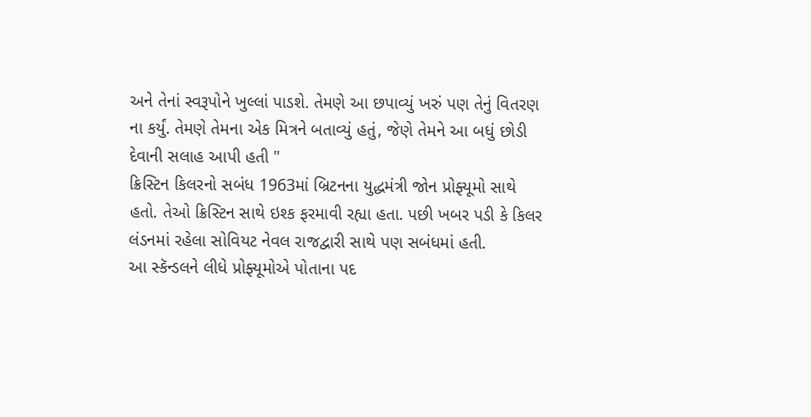અને તેનાં સ્વરૂપોને ખુલ્લાં પાડશે. તેમણે આ છપાવ્યું ખરું પણ તેનું વિતરણ ના કર્યું. તેમણે તેમના એક મિત્રને બતાવ્યું હતું, જેણે તેમને આ બધું છોડી દેવાની સલાહ આપી હતી "
ક્રિસ્ટિન કિલરનો સબંધ 1963માં બ્રિટનના યુદ્ધમંત્રી જોન પ્રોફ્યૂમો સાથે હતો. તેઓ ક્રિસ્ટિન સાથે ઇશ્ક ફરમાવી રહ્યા હતા. પછી ખબર પડી કે કિલર લંડનમાં રહેલા સોવિયટ નેવલ રાજદ્વારી સાથે પણ સબંધમાં હતી.
આ સ્કૅન્ડલને લીધે પ્રોફ્યૂમોએ પોતાના પદ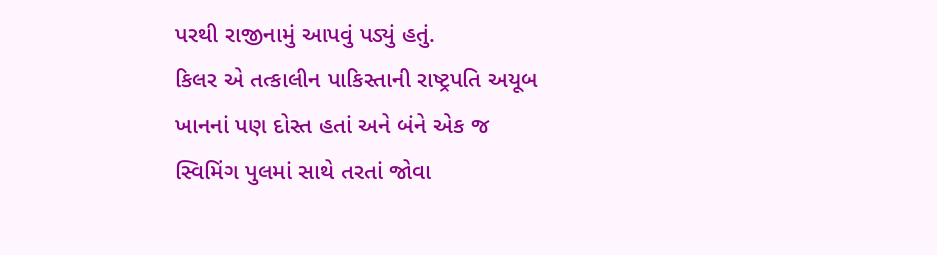પરથી રાજીનામું આપવું પડ્યું હતું.
કિલર એ તત્કાલીન પાકિસ્તાની રાષ્ટ્રપતિ અયૂબ ખાનનાં પણ દોસ્ત હતાં અને બંને એક જ સ્વિમિંગ પુલમાં સાથે તરતાં જોવા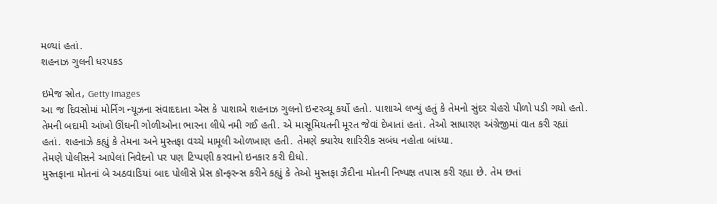મળ્યાં હતાં.
શહનાઝ ગુલની ધરપકડ

ઇમેજ સ્રોત, Getty Images
આ જ દિવસોમાં મોર્નિગ ન્યૂઝના સંવાદદાતા એસ કે પાશાએ શહનાઝ ગુલનો ઇન્ટરવ્યૂ કર્યો હતો. પાશાએ લખ્યું હતું કે તેમનો સુંદર ચેહરો પીળો પડી ગયો હતો. તેમની બદામી આંખો ઊંઘની ગોળીઓના ભારના લીધે નમી ગઈ હતી. એ માસૂમિયતની મૂરત જેવાં દેખાતાં હતાં. તેઓ સાધારણ અંગ્રેજીમાં વાત કરી રહ્યાં હતાં. શહનાઝે કહ્યું કે તેમના અને મુસ્તફા વચ્ચે મામૂલી ઓળખાણ હતી. તેમણે ક્યારેય શારિરીક સબંધ નહોતા બાંધ્યા.
તેમણે પોલીસને આપેલાં નિવેદનો પર પણ ટિપ્પણી કરવાનો ઇનકાર કરી દીધો.
મુસ્તફાના મોતનાં બે અઠવાડિયાં બાદ પોલીસે પ્રેસ કૉન્ફરન્સ કરીને કહ્યું કે તેઓ મુસ્તફા ઝૈદીના મોતની નિષ્પક્ષ તપાસ કરી રહ્યા છે. તેમ છતાં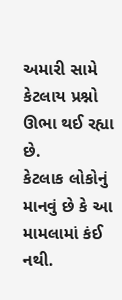અમારી સામે કેટલાય પ્રશ્નો ઊભા થઈ રહ્યા છે.
કેટલાક લોકોનું માનવું છે કે આ મામલામાં કંઈ નથી.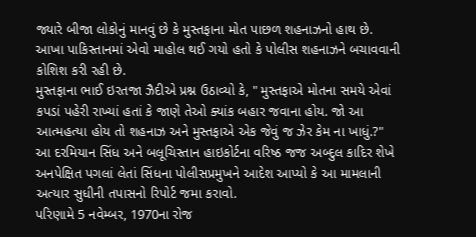જ્યારે બીજા લોકોનું માનવું છે કે મુસ્તફાના મોત પાછળ શહનાઝનો હાથ છે.
આખા પાકિસ્તાનમાં એવો માહોલ થઈ ગયો હતો કે પોલીસ શહનાઝને બચાવવાની કોશિશ કરી રહી છે.
મુસ્તફાના ભાઈ ઇરતજા ઝૈદીએ પ્રશ્ન ઉઠાવ્યો કે, " મુસ્તફાએ મોતના સમયે એવાં કપડાં પહેરી રાખ્યાં હતાં કે જાણે તેઓ ક્યાંક બહાર જવાના હોય. જો આ આત્મહત્યા હોય તો શહનાઝ અને મુસ્તફાએ એક જેવું જ ઝેર કેમ ના ખાધું.?"
આ દરમિયાન સિંધ અને બલૂચિસ્તાન હાઇકોર્ટના વરિષ્ઠ જજ અબ્દુલ કાદિર શેખે અનપેક્ષિત પગલાં લેતાં સિંધના પોલીસપ્રમુખને આદેશ આપ્યો કે આ મામલાની અત્યાર સુધીની તપાસનો રિપોર્ટ જમા કરાવો.
પરિણામે 5 નવેમ્બર, 1970ના રોજ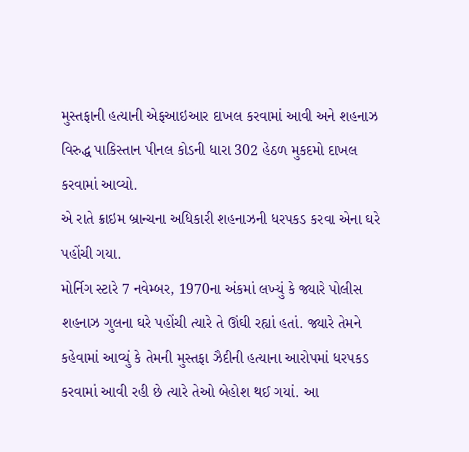મુસ્તફાની હત્યાની એફઆઇઆર દાખલ કરવામાં આવી અને શહનાઝ વિરુદ્ધ પાકિસ્તાન પીનલ કોડની ધારા 302 હેઠળ મુકદમો દાખલ કરવામાં આવ્યો.
એ રાતે ક્રાઇમ બ્રાન્ચના અધિકારી શહનાઝની ધરપકડ કરવા એના ઘરે પહોંચી ગયા.
મોર્નિગ સ્ટારે 7 નવેમ્બર, 1970ના અંકમાં લખ્યું કે જ્યારે પોલીસ શહનાઝ ગુલના ઘરે પહોંચી ત્યારે તે ઊંઘી રહ્યાં હતાં. જ્યારે તેમને કહેવામાં આવ્યું કે તેમની મુસ્તફા ઝૈદીની હત્યાના આરોપમાં ધરપકડ કરવામાં આવી રહી છે ત્યારે તેઓ બેહોશ થઈ ગયાં. આ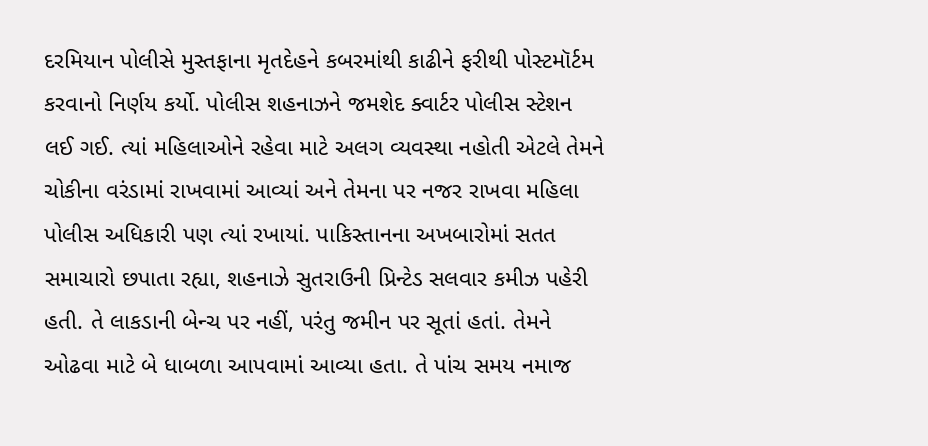દરમિયાન પોલીસે મુસ્તફાના મૃતદેહને કબરમાંથી કાઢીને ફરીથી પોસ્ટમૉર્ટમ કરવાનો નિર્ણય કર્યો. પોલીસ શહનાઝને જમશેદ ક્વાર્ટર પોલીસ સ્ટેશન લઈ ગઈ. ત્યાં મહિલાઓને રહેવા માટે અલગ વ્યવસ્થા નહોતી એટલે તેમને ચોકીના વરંડામાં રાખવામાં આવ્યાં અને તેમના પર નજર રાખવા મહિલા પોલીસ અધિકારી પણ ત્યાં રખાયાં. પાકિસ્તાનના અખબારોમાં સતત સમાચારો છપાતા રહ્યા, શહનાઝે સુતરાઉની પ્રિન્ટેડ સલવાર કમીઝ પહેરી હતી. તે લાકડાની બેન્ચ પર નહીં, પરંતુ જમીન પર સૂતાં હતાં. તેમને ઓઢવા માટે બે ધાબળા આપવામાં આવ્યા હતા. તે પાંચ સમય નમાજ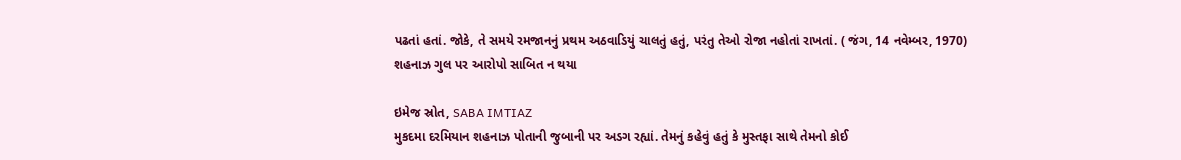પઢતાં હતાં. જોકે, તે સમયે રમજાનનું પ્રથમ અઠવાડિયું ચાલતું હતું, પરંતુ તેઓ રોજા નહોતાં રાખતાં. ( જંગ, 14 નવેમ્બર, 1970)
શહનાઝ ગુલ પર આરોપો સાબિત ન થયા

ઇમેજ સ્રોત, SABA IMTIAZ
મુકદમા દરમિયાન શહનાઝ પોતાની જુબાની પર અડગ રહ્યાં. તેમનું કહેવું હતું કે મુસ્તફા સાથે તેમનો કોઈ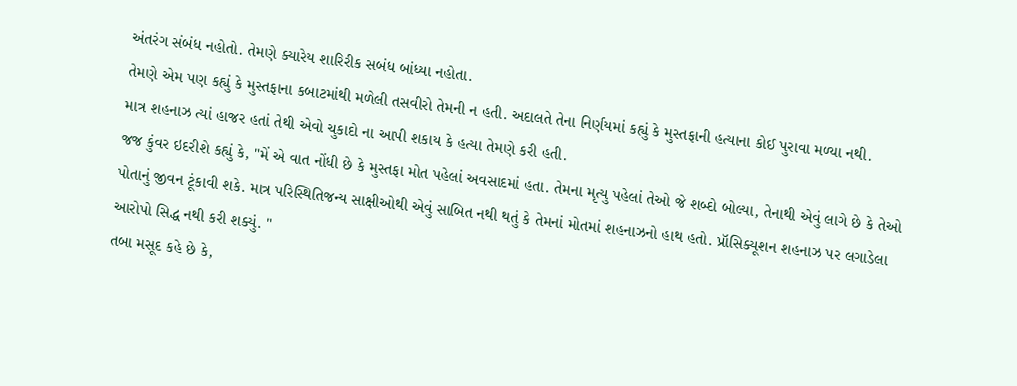અંતરંગ સંબંધ નહોતો. તેમણે ક્યારેય શારિરીક સબંધ બાંધ્યા નહોતા.
તેમણે એમ પણ કહ્યું કે મુસ્તફાના કબાટમાંથી મળેલી તસવીરો તેમની ન હતી. અદાલતે તેના નિર્ણયમાં કહ્યું કે મુસ્તફાની હત્યાના કોઈ પુરાવા મળ્યા નથી.
માત્ર શહનાઝ ત્યાં હાજર હતાં તેથી એવો ચુકાદો ના આપી શકાય કે હત્યા તેમણે કરી હતી.
જજ કુંવર ઇદરીશે કહ્યું કે, "મેં એ વાત નોંધી છે કે મુસ્તફા મોત પહેલાં અવસાદમાં હતા. તેમના મૃત્યુ પહેલાં તેઓ જે શબ્દો બોલ્યા, તેનાથી એવું લાગે છે કે તેઓ પોતાનું જીવન ટૂંકાવી શકે. માત્ર પરિસ્થિતિજન્ય સાક્ષીઓથી એવું સાબિત નથી થતું કે તેમનાં મોતમાં શહનાઝનો હાથ હતો. પ્રૉસિક્યૂશન શહનાઝ પર લગાડેલા આરોપો સિદ્ધ નથી કરી શક્યું. "
તબા મસૂદ કહે છે કે,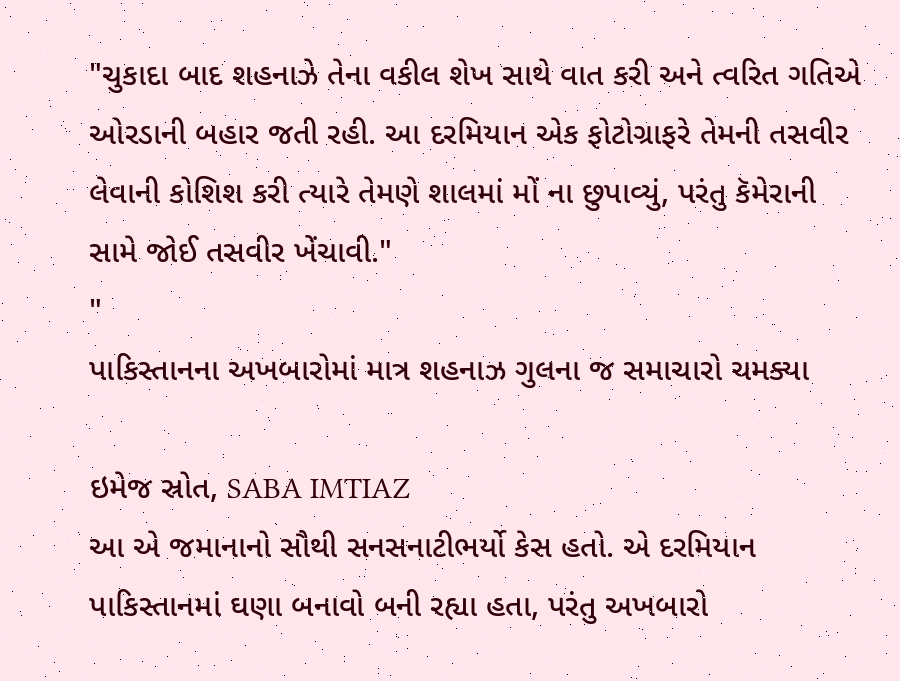"ચુકાદા બાદ શહનાઝે તેના વકીલ શેખ સાથે વાત કરી અને ત્વરિત ગતિએ ઓરડાની બહાર જતી રહી. આ દરમિયાન એક ફોટોગ્રાફરે તેમની તસવીર લેવાની કોશિશ કરી ત્યારે તેમણે શાલમાં મોં ના છુપાવ્યું, પરંતુ કૅમેરાની સામે જોઈ તસવીર ખેંચાવી."
"
પાકિસ્તાનના અખબારોમાં માત્ર શહનાઝ ગુલના જ સમાચારો ચમક્યા

ઇમેજ સ્રોત, SABA IMTIAZ
આ એ જમાનાનો સૌથી સનસનાટીભર્યો કેસ હતો. એ દરમિયાન પાકિસ્તાનમાં ઘણા બનાવો બની રહ્યા હતા, પરંતુ અખબારો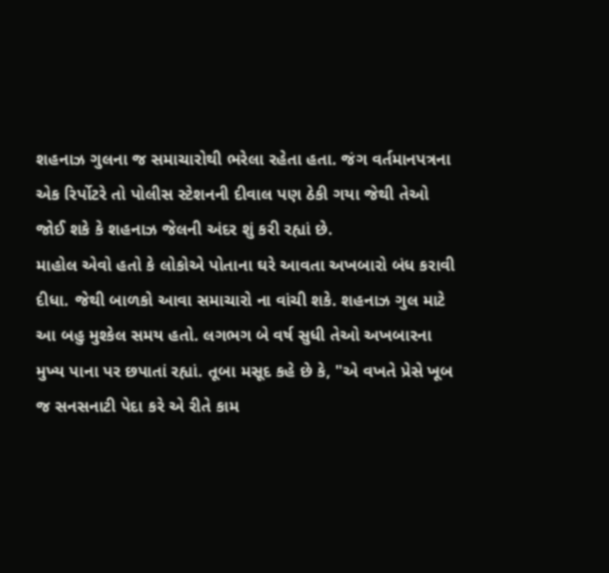શહનાઝ ગુલના જ સમાચારોથી ભરેલા રહેતા હતા. જંગ વર્તમાનપત્રના એક રિર્પોટરે તો પોલીસ સ્ટેશનની દીવાલ પણ ઠેકી ગયા જેથી તેઓ જોઈ શકે કે શહનાઝ જેલની અંદર શું કરી રહ્યાં છે.
માહોલ એવો હતો કે લોકોએ પોતાના ઘરે આવતા અખબારો બંધ કરાવી દીધા. જેથી બાળકો આવા સમાચારો ના વાંચી શકે. શહનાઝ ગુલ માટે આ બહુ મુશ્કેલ સમય હતો. લગભગ બે વર્ષ સુધી તેઓ અખબારના મુખ્ય પાના પર છપાતાં રહ્યાં. તૂબા મસૂદ કહે છે કે, "એ વખતે પ્રેસે ખૂબ જ સનસનાટી પેદા કરે એ રીતે કામ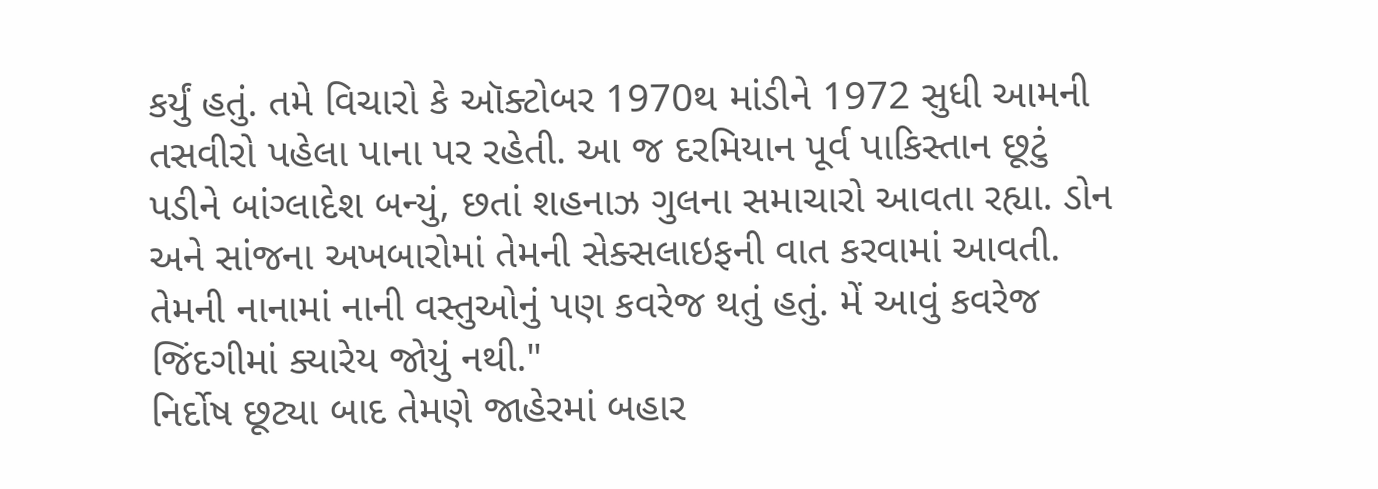કર્યું હતું. તમે વિચારો કે ઑક્ટોબર 1970થ માંડીને 1972 સુધી આમની તસવીરો પહેલા પાના પર રહેતી. આ જ દરમિયાન પૂર્વ પાકિસ્તાન છૂટું પડીને બાંગ્લાદેશ બન્યું, છતાં શહનાઝ ગુલના સમાચારો આવતા રહ્યા. ડોન અને સાંજના અખબારોમાં તેમની સેક્સલાઇફની વાત કરવામાં આવતી. તેમની નાનામાં નાની વસ્તુઓનું પણ કવરેજ થતું હતું. મેં આવું કવરેજ જિંદગીમાં ક્યારેય જોયું નથી."
નિર્દોષ છૂટ્યા બાદ તેમણે જાહેરમાં બહાર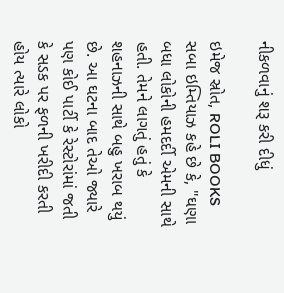નીકળવાનું શરૂ કરી દીધું

ઇમેજ સ્રોત, ROLI BOOKS
સબા ઇમ્તિયાઝ કહે છે કે, "ઘણા બધા લોકોની હમદર્દી એમની સાથે હતી. તેમને લાગતું હતું કે શહનાઝની સાથે બહુ ખરાબ થયું છે. આ ઘટના બાદ તેઓ જ્યારે પણ કોઈ પાર્ટી કે રેસ્ટોરાંમાં જતી કે સડક પર ફળની ખરીદી કરતી હોય ત્યારે લોકો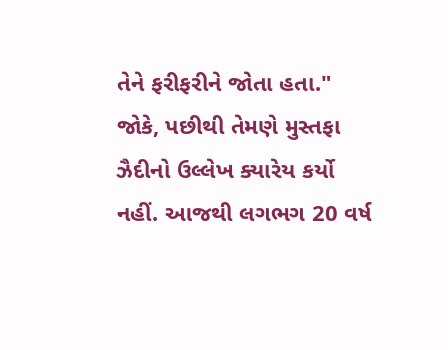તેને ફરીફરીને જોતા હતા." જોકે, પછીથી તેમણે મુસ્તફા ઝૈદીનો ઉલ્લેખ ક્યારેય કર્યો નહીં. આજથી લગભગ 20 વર્ષ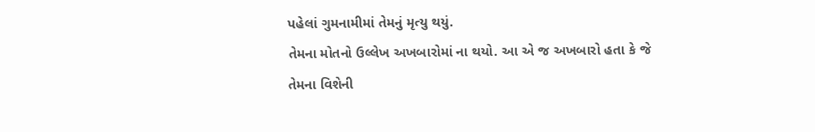પહેલાં ગુમનામીમાં તેમનું મૃત્યુ થયું.
તેમના મોતનો ઉલ્લેખ અખબારોમાં ના થયો. આ એ જ અખબારો હતા કે જે તેમના વિશેની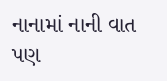નાનામાં નાની વાત પણ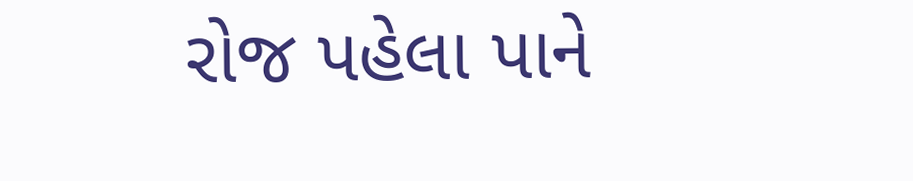રોજ પહેલા પાને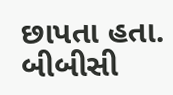છાપતા હતા.
બીબીસી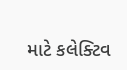માટે કલેક્ટિવ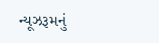ન્યૂઝરૂમનું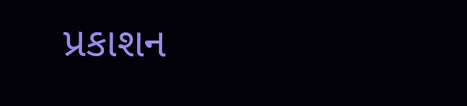પ્રકાશન